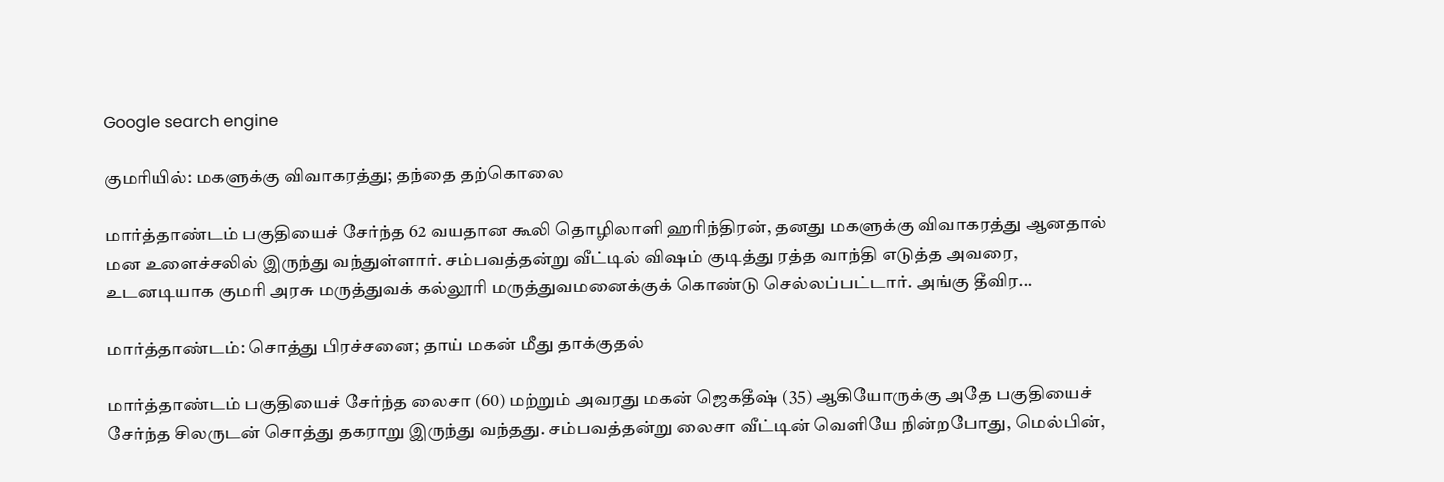Google search engine

குமரியில்: மகளுக்கு விவாகரத்து; தந்தை தற்கொலை

மார்த்தாண்டம் பகுதியைச் சேர்ந்த 62 வயதான கூலி தொழிலாளி ஹரிந்திரன், தனது மகளுக்கு விவாகரத்து ஆனதால் மன உளைச்சலில் இருந்து வந்துள்ளார். சம்பவத்தன்று வீட்டில் விஷம் குடித்து ரத்த வாந்தி எடுத்த அவரை, உடனடியாக குமரி அரசு மருத்துவக் கல்லூரி மருத்துவமனைக்குக் கொண்டு செல்லப்பட்டார். அங்கு தீவிர...

மார்த்தாண்டம்: சொத்து பிரச்சனை; தாய் மகன் மீது தாக்குதல்

மார்த்தாண்டம் பகுதியைச் சேர்ந்த லைசா (60) மற்றும் அவரது மகன் ஜெகதீஷ் (35) ஆகியோருக்கு அதே பகுதியைச் சேர்ந்த சிலருடன் சொத்து தகராறு இருந்து வந்தது. சம்பவத்தன்று லைசா வீட்டின் வெளியே நின்றபோது, மெல்பின்,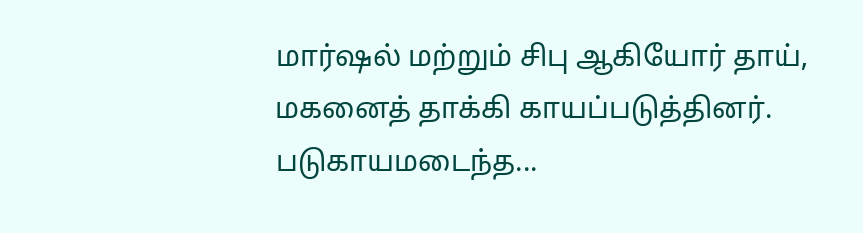மார்ஷல் மற்றும் சிபு ஆகியோர் தாய், மகனைத் தாக்கி காயப்படுத்தினர். படுகாயமடைந்த...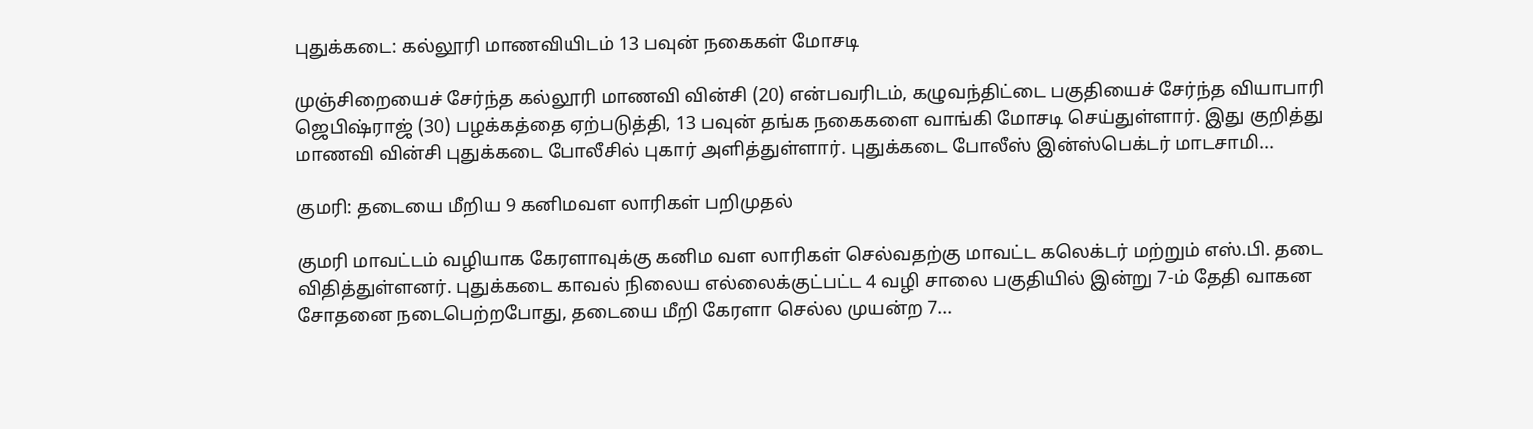புதுக்கடை: கல்லூரி மாணவியிடம் 13 பவுன் நகைகள் மோசடி

முஞ்சிறையைச் சேர்ந்த கல்லூரி மாணவி வின்சி (20) என்பவரிடம், கழுவந்திட்டை பகுதியைச் சேர்ந்த வியாபாரி ஜெபிஷ்ராஜ் (30) பழக்கத்தை ஏற்படுத்தி, 13 பவுன் தங்க நகைகளை வாங்கி மோசடி செய்துள்ளார். இது குறித்து மாணவி வின்சி புதுக்கடை போலீசில் புகார் அளித்துள்ளார். புதுக்கடை போலீஸ் இன்ஸ்பெக்டர் மாடசாமி...

குமரி: தடையை மீறிய 9 கனிமவள லாரிகள் பறிமுதல்

குமரி மாவட்டம் வழியாக கேரளாவுக்கு கனிம வள லாரிகள் செல்வதற்கு மாவட்ட கலெக்டர் மற்றும் எஸ்.பி. தடை விதித்துள்ளனர். புதுக்கடை காவல் நிலைய எல்லைக்குட்பட்ட 4 வழி சாலை பகுதியில் இன்று 7-ம் தேதி வாகன சோதனை நடைபெற்றபோது, தடையை மீறி கேரளா செல்ல முயன்ற 7...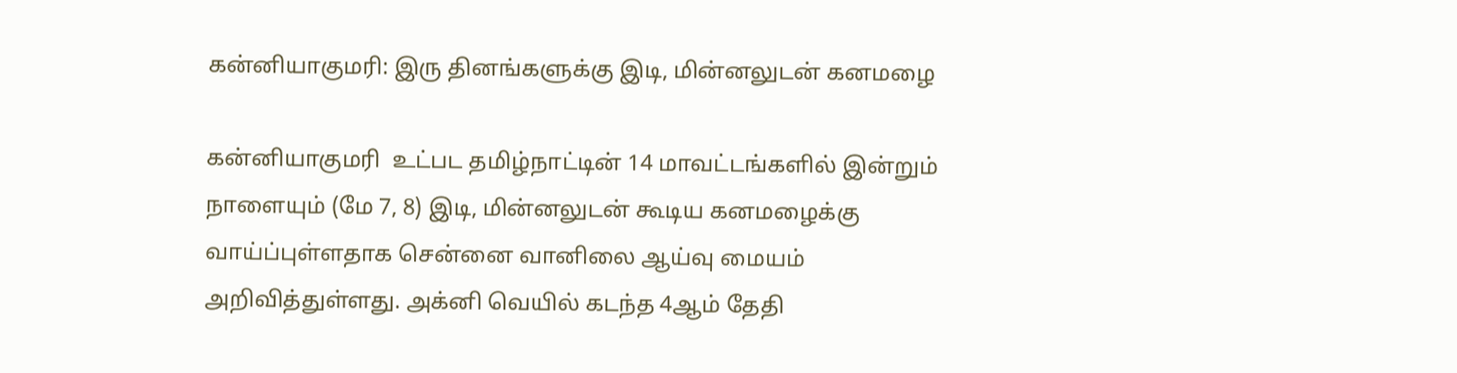கன்னியாகுமரி: இரு தினங்களுக்கு இடி, மின்னலுடன் கனமழை

கன்னியாகுமரி  உட்பட தமிழ்நாட்டின் 14 மாவட்டங்களில் இன்றும் நாளையும் (மே 7, 8) இடி, மின்னலுடன் கூடிய கனமழைக்கு வாய்ப்புள்ளதாக சென்னை வானிலை ஆய்வு மையம் அறிவித்துள்ளது. அக்னி வெயில் கடந்த 4ஆம் தேதி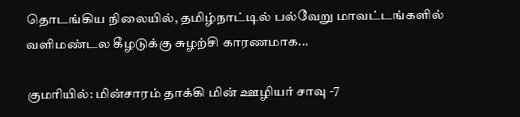தொடங்கிய நிலையில், தமிழ்நாட்டில் பல்வேறு மாவட்டங்களில் வளிமண்டல கீழடுக்கு சுழற்சி காரணமாக...

குமரியில்: மின்சாரம் தாக்கி மின் ஊழியர் சாவு -7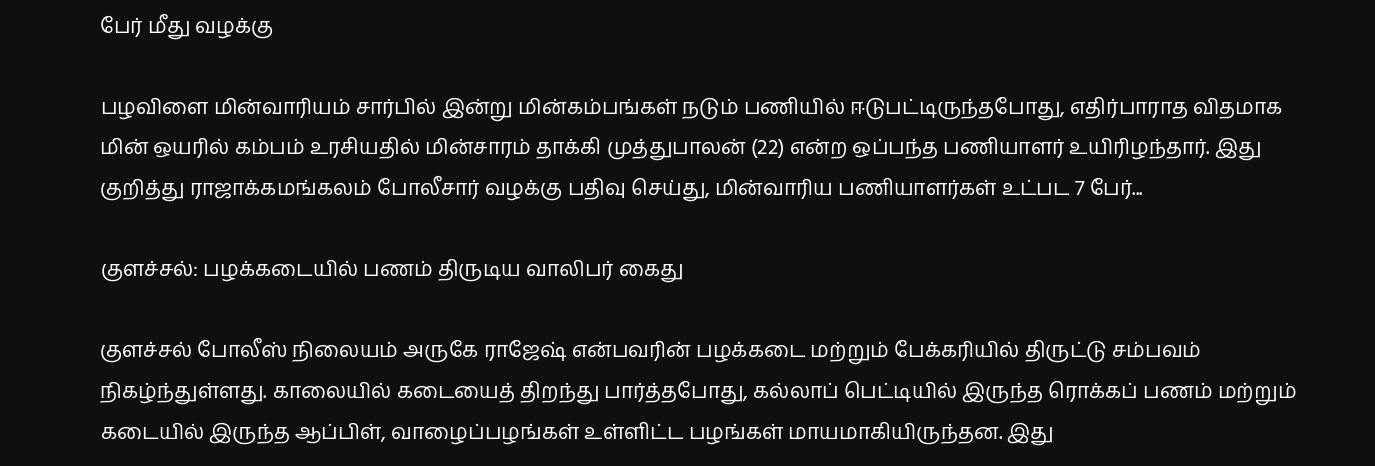பேர் மீது வழக்கு

பழவிளை மின்வாரியம் சார்பில் இன்று மின்கம்பங்கள் நடும் பணியில் ஈடுபட்டிருந்தபோது, எதிர்பாராத விதமாக மின் ஒயரில் கம்பம் உரசியதில் மின்சாரம் தாக்கி முத்துபாலன் (22) என்ற ஒப்பந்த பணியாளர் உயிரிழந்தார். இது குறித்து ராஜாக்கமங்கலம் போலீசார் வழக்கு பதிவு செய்து, மின்வாரிய பணியாளர்கள் உட்பட 7 பேர்...

குளச்சல்: பழக்கடையில் பணம் திருடிய வாலிபர் கைது

குளச்சல் போலீஸ் நிலையம் அருகே ராஜேஷ் என்பவரின் பழக்கடை மற்றும் பேக்கரியில் திருட்டு சம்பவம் நிகழ்ந்துள்ளது. காலையில் கடையைத் திறந்து பார்த்தபோது, கல்லாப் பெட்டியில் இருந்த ரொக்கப் பணம் மற்றும் கடையில் இருந்த ஆப்பிள், வாழைப்பழங்கள் உள்ளிட்ட பழங்கள் மாயமாகியிருந்தன. இது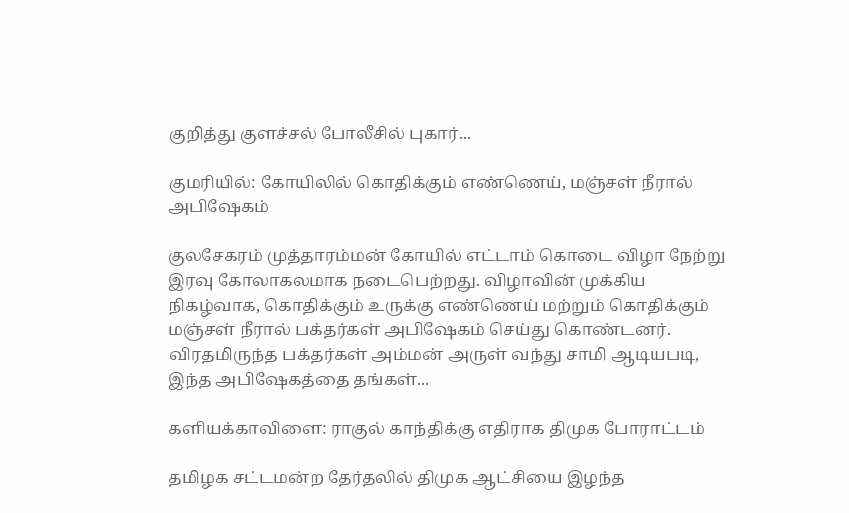குறித்து குளச்சல் போலீசில் புகார்...

குமரியில்: கோயிலில் கொதிக்கும் எண்ணெய், மஞ்சள் நீரால் அபிஷேகம்

குலசேகரம் முத்தாரம்மன் கோயில் எட்டாம் கொடை விழா நேற்று இரவு கோலாகலமாக நடைபெற்றது. விழாவின் முக்கிய நிகழ்வாக, கொதிக்கும் உருக்கு எண்ணெய் மற்றும் கொதிக்கும் மஞ்சள் நீரால் பக்தர்கள் அபிஷேகம் செய்து கொண்டனர். விரதமிருந்த பக்தர்கள் அம்மன் அருள் வந்து சாமி ஆடியபடி, இந்த அபிஷேகத்தை தங்கள்...

களியக்காவிளை: ராகுல் காந்திக்கு எதிராக திமுக போராட்டம்

தமிழக சட்டமன்ற தேர்தலில் திமுக ஆட்சியை இழந்த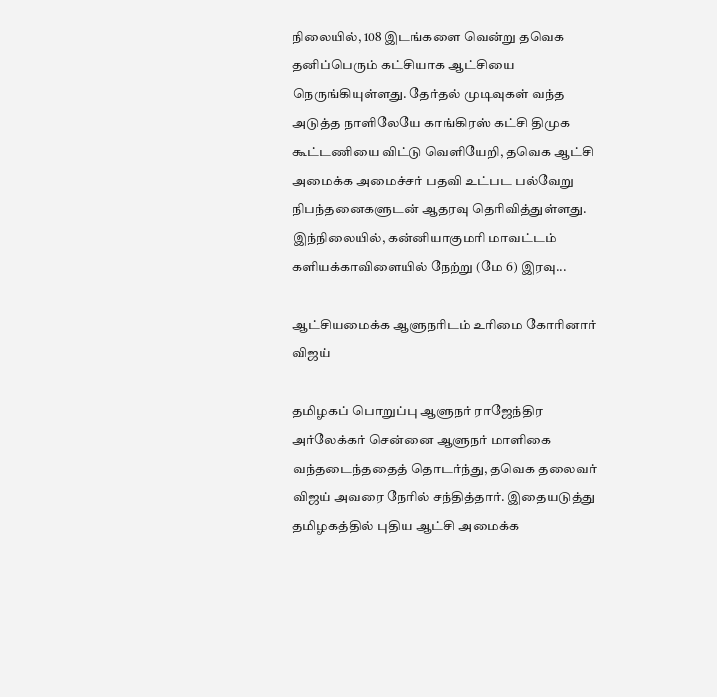நிலையில், 108 இடங்களை வென்று தவெக தனிப்பெரும் கட்சியாக ஆட்சியை நெருங்கியுள்ளது. தேர்தல் முடிவுகள் வந்த அடுத்த நாளிலேயே காங்கிரஸ் கட்சி திமுக கூட்டணியை விட்டு வெளியேறி, தவெக ஆட்சி அமைக்க அமைச்சர் பதவி உட்பட பல்வேறு நிபந்தனைகளுடன் ஆதரவு தெரிவித்துள்ளது. இந்நிலையில், கன்னியாகுமரி மாவட்டம் களியக்காவிளையில் நேற்று (மே 6) இரவு...

ஆட்சியமைக்க ஆளுநரிடம் உரிமை கோரினார் விஜய்

தமிழகப் பொறுப்பு ஆளுநர் ராஜேந்திர அர்லேக்கர் சென்னை ஆளுநர் மாளிகை வந்தடைந்ததைத் தொடர்ந்து, தவெக தலைவர் விஜய் அவரை நேரில் சந்தித்தார். இதையடுத்து தமிழகத்தில் புதிய ஆட்சி அமைக்க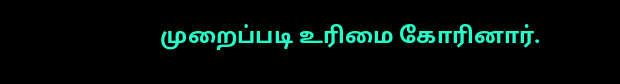முறைப்படி உரிமை கோரினார்.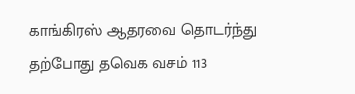காங்கிரஸ் ஆதரவை தொடர்ந்து தற்போது தவெக வசம் 113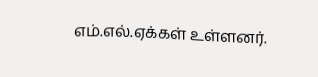எம்.எல்.ஏக்கள் உள்ளனர்.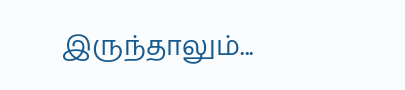இருந்தாலும்...